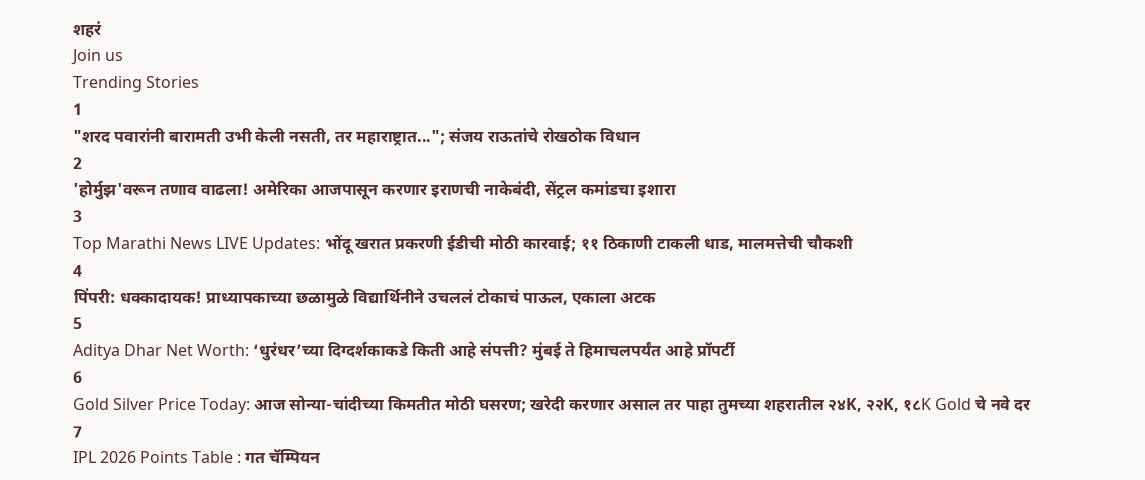शहरं
Join us
Trending Stories
1
"शरद पवारांनी बारामती उभी केली नसती, तर महाराष्ट्रात..."; संजय राऊतांचे रोखठोक विधान
2
'होर्मुझ'वरून तणाव वाढला! अमेरिका आजपासून करणार इराणची नाकेबंदी, सेंट्रल कमांडचा इशारा
3
Top Marathi News LIVE Updates: भोंदू खरात प्रकरणी ईडीची मोठी कारवाई; ११ ठिकाणी टाकली धाड, मालमत्तेची चौकशी
4
पिंपरी: धक्कादायक! प्राध्यापकाच्या छळामुळे विद्यार्थिनीने उचललं टोकाचं पाऊल, एकाला अटक
5
Aditya Dhar Net Worth: ‘धुरंधर’च्या दिग्दर्शकाकडे किती आहे संपत्ती? मुंबई ते हिमाचलपर्यंत आहे प्रॉपर्टी
6
Gold Silver Price Today: आज सोन्या-चांदीच्या किमतीत मोठी घसरण; खरेदी करणार असाल तर पाहा तुमच्या शहरातील २४K, २२K, १८K Gold चे नवे दर
7
IPL 2026 Points Table : गत चॅम्पियन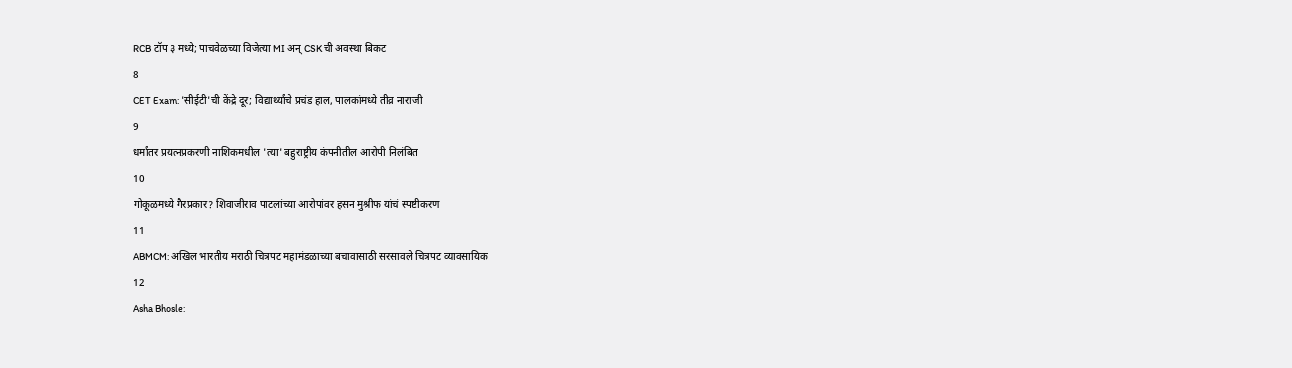RCB टॉप ३ मध्ये; पाचवेळच्या विजेत्या MI अन् CSK ची अवस्था बिकट
8
CET Exam: 'सीईटी'ची केंद्रे दूर; विद्यार्थ्यांचे प्रचंड हाल, पालकांमध्ये तीव्र नाराजी
9
धर्मांतर प्रयत्नप्रकरणी नाशिकमधील 'त्या' बहुराष्ट्रीय कंपनीतील आरोपी निलंबित
10
गोकूळमध्ये गैरप्रकार? शिवाजीराव पाटलांच्या आरोपांवर हसन मुश्रीफ यांचं स्पष्टीकरण
11
ABMCM: अखिल भारतीय मराठी चित्रपट महामंडळाच्या बचावासाठी सरसावले चित्रपट व्यावसायिक
12
Asha Bhosle: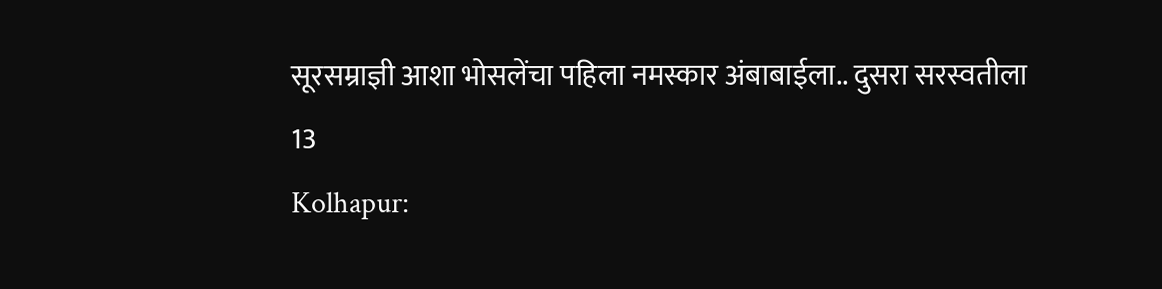सूरसम्राज्ञी आशा भोसलेंचा पहिला नमस्कार अंबाबाईला.. दुसरा सरस्वतीला
13
Kolhapur: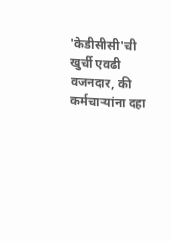'केडीसीसी'ची खुर्ची एवढी वजनदार, की कर्मचाऱ्यांना दहा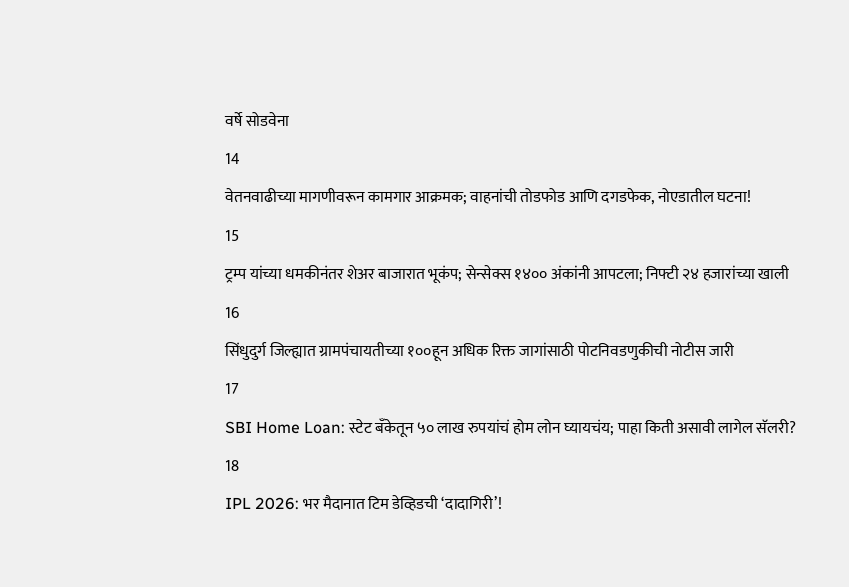वर्षे सोडवेना
14
वेतनवाढीच्या मागणीवरून कामगार आक्रमक; वाहनांची तोडफोड आणि दगडफेक, नोएडातील घटना!
15
ट्रम्प यांच्या धमकीनंतर शेअर बाजारात भूकंप; सेन्सेक्स १४०० अंकांनी आपटला; निफ्टी २४ हजारांच्या खाली
16
सिंधुदुर्ग जिल्ह्यात ग्रामपंचायतीच्या १००हून अधिक रिक्त जागांसाठी पोटनिवडणुकीची नोटीस जारी
17
SBI Home Loan: स्टेट बँकेतून ५० लाख रुपयांचं होम लोन घ्यायचंय; पाहा किती असावी लागेल सॅलरी?
18
IPL 2026: भर मैदानात टिम डेव्हिडची ‘दादागिरी’!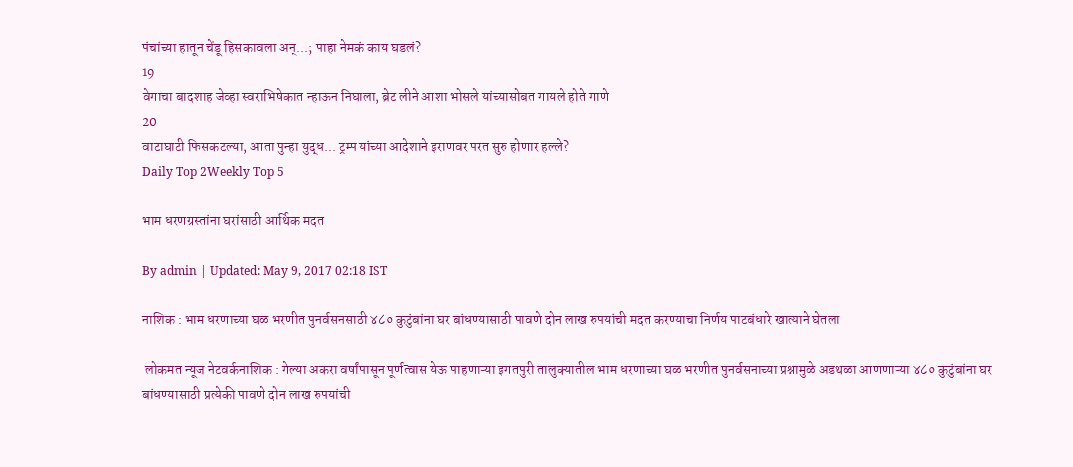पंचांच्या हातून चेंडू हिसकावला अन्...; पाहा नेमकं काय घडलं?
19
वेगाचा बादशाह जेव्हा स्वराभिषेकात न्हाऊन निघाला, ब्रेट लीने आशा भोसले यांच्यासोबत गायले होते गाणे
20
वाटाघाटी फिसकटल्या, आता पुन्हा युद्ध... ट्रम्प यांच्या आदेशाने इराणवर परत सुरु होणार हल्ले?
Daily Top 2Weekly Top 5

भाम धरणग्रस्तांना घरांसाठी आर्थिक मदत

By admin | Updated: May 9, 2017 02:18 IST

नाशिक : भाम धरणाच्या घळ भरणीत पुनर्वसनसाठी ४८० कुटुंबांना घर बांधण्यासाठी पावणे दोन लाख रुपयांची मदत करण्याचा निर्णय पाटबंधारे खात्याने घेतला

 लोकमत न्यूज नेटवर्कनाशिक : गेल्या अकरा वर्षांपासून पूर्णत्वास येऊ पाहणाऱ्या इगतपुरी तालुक्यातील भाम धरणाच्या घळ भरणीत पुनर्वसनाच्या प्रश्नामुळे अडथळा आणणाऱ्या ४८० कुटुंबांना घर बांधण्यासाठी प्रत्येकी पावणे दोन लाख रुपयांची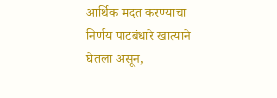आर्थिक मदत करण्याचा निर्णय पाटबंधारे खात्याने घेतला असून,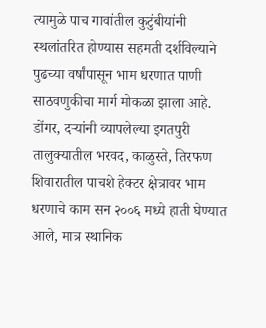त्यामुळे पाच गावांतील कुटुंबीयांनी स्थलांतरित होण्यास सहमती दर्शविल्याने पुढच्या वर्षांपासून भाम धरणात पाणी साठवणुकीचा मार्ग मोकळा झाला आहे. डोंगर, दऱ्यांनी व्यापलेल्या इगतपुरी तालुक्यातील भरवद, काळुस्ते, तिरफण शिवारातील पाचशे हेक्टर क्षेत्रावर भाम धरणाचे काम सन २००६ मध्ये हाती घेण्यात आले, मात्र स्थानिक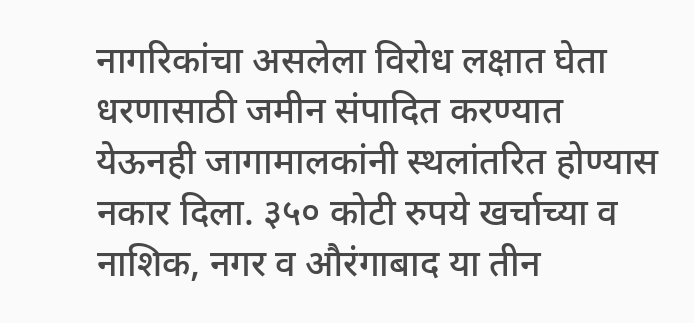नागरिकांचा असलेला विरोध लक्षात घेता धरणासाठी जमीन संपादित करण्यात येऊनही जागामालकांनी स्थलांतरित होण्यास नकार दिला. ३५० कोटी रुपये खर्चाच्या व नाशिक, नगर व औरंगाबाद या तीन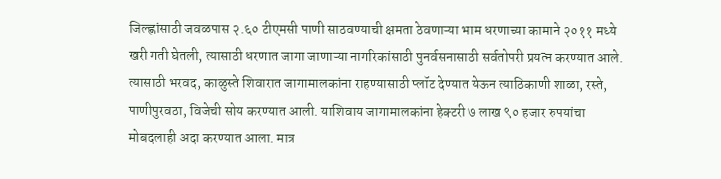जिल्ह्णांसाठी जवळपास २.६० टीएमसी पाणी साठवण्याची क्षमता ठेवणाऱ्या भाम धरणाच्या कामाने २०११ मध्ये खरी गती घेतली, त्यासाठी धरणात जागा जाणाऱ्या नागरिकांसाठी पुनर्वसनासाठी सर्वतोपरी प्रयत्न करण्यात आले. त्यासाठी भरवद, काळुस्ते शिवारात जागामालकांना राहण्यासाठी प्लॉट देण्यात येऊन त्याठिकाणी शाळा, रस्ते, पाणीपुरवठा, विजेची सोय करण्यात आली. याशिवाय जागामालकांना हेक्टरी ७ लाख ९० हजार रुपयांचा मोबदलाही अदा करण्यात आला. मात्र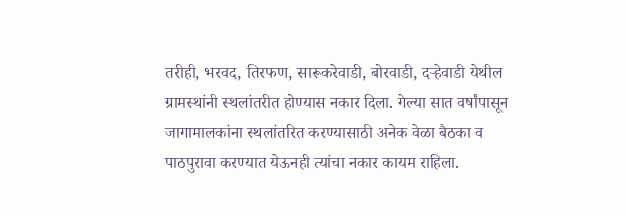तरीही, भरवद, तिरफण, सारूकरेवाडी, बोरवाडी, दऱ्हेवाडी येथील ग्रामस्थांनी स्थलांतरीत होण्यास नकार दिला. गेल्या सात वर्षांपासून जागामालकांना स्थलांतरित करण्यासाठी अनेक वेळा बैठका व पाठपुरावा करण्यात येऊनही त्यांचा नकार कायम राहिला.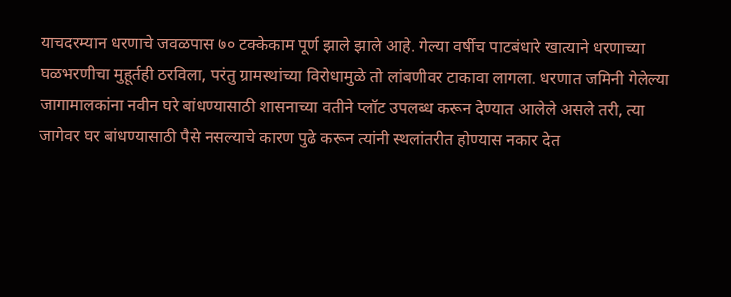याचदरम्यान धरणाचे जवळपास ७० टक्केकाम पूर्ण झाले झाले आहे. गेल्या वर्षीच पाटबंधारे खात्याने धरणाच्या घळभरणीचा मुहूर्तही ठरविला, परंतु ग्रामस्थांच्या विरोधामुळे तो लांबणीवर टाकावा लागला. धरणात जमिनी गेलेल्या जागामालकांना नवीन घरे बांधण्यासाठी शासनाच्या वतीने प्लॉट उपलब्ध करून देण्यात आलेले असले तरी, त्या जागेवर घर बांधण्यासाठी पैसे नसल्याचे कारण पुढे करून त्यांनी स्थलांतरीत होण्यास नकार देत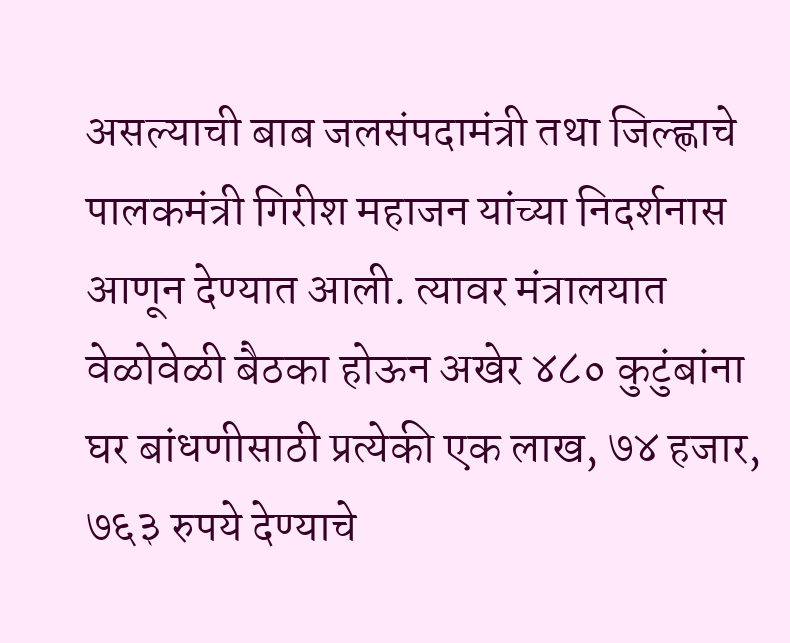असल्याची बाब जलसंपदामंत्री तथा जिल्ह्णाचे पालकमंत्री गिरीश महाजन यांच्या निदर्शनास आणून देण्यात आली. त्यावर मंत्रालयात वेळोवेळी बैठका होऊन अखेर ४८० कुटुंबांना घर बांधणीसाठी प्रत्येकी एक लाख, ७४ हजार, ७६३ रुपये देण्याचे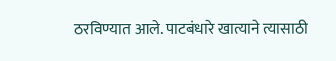ठरविण्यात आले. पाटबंधारे खात्याने त्यासाठी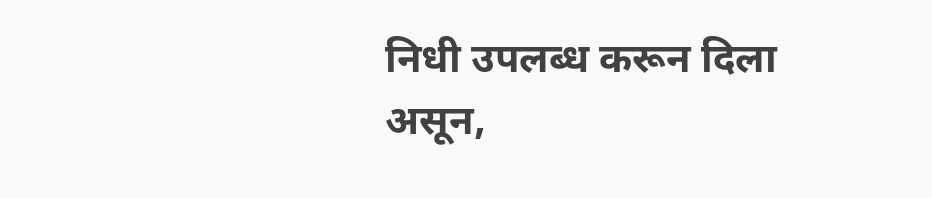निधी उपलब्ध करून दिला असून,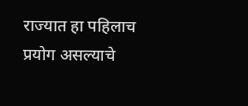राज्यात हा पहिलाच प्रयोग असल्याचे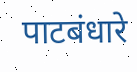पाटबंधारे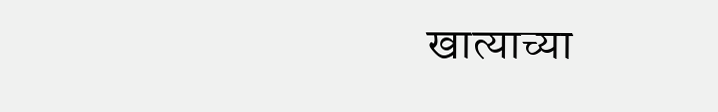खात्याच्या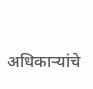अधिकाऱ्यांचे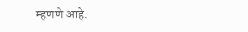म्हणणे आहे.